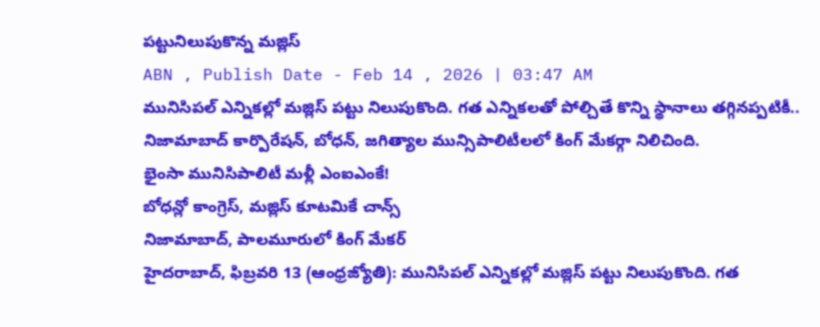పట్టునిలుపుకొన్న మజ్లిస్
ABN , Publish Date - Feb 14 , 2026 | 03:47 AM
మునిసిపల్ ఎన్నికల్లో మజ్లిస్ పట్టు నిలుపుకొంది. గత ఎన్నికలతో పోల్చితే కొన్ని స్థానాలు తగ్గినప్పటికీ.. నిజామాబాద్ కార్పొరేషన్, బోధన్, జగిత్యాల మున్సిపాలిటీలలో కింగ్ మేకర్గా నిలిచింది.
భైంసా మునిసిపాలిటీ మళ్లీ ఎంఐఎంకే!
బోధన్లో కాంగ్రెస్, మజ్లిస్ కూటమికే చాన్స్
నిజామాబాద్, పాలమూరులో కింగ్ మేకర్
హైదరాబాద్, ఫిబ్రవరి 13 (ఆంధ్రజ్యోతి): మునిసిపల్ ఎన్నికల్లో మజ్లిస్ పట్టు నిలుపుకొంది. గత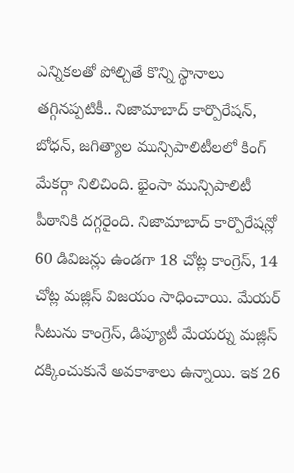ఎన్నికలతో పోల్చితే కొన్ని స్థానాలు తగ్గినప్పటికీ.. నిజామాబాద్ కార్పొరేషన్, బోధన్, జగిత్యాల మున్సిపాలిటీలలో కింగ్ మేకర్గా నిలిచింది. భైంసా మున్సిపాలిటీ పీఠానికి దగ్గరైంది. నిజామాబాద్ కార్పొరేషన్లో 60 డివిజన్లు ఉండగా 18 చోట్ల కాంగ్రెస్, 14 చోట్ల మజ్లిస్ విజయం సాధించాయి. మేయర్ సీటును కాంగ్రెస్, డిప్యూటీ మేయర్ను మజ్లిస్ దక్కించుకునే అవకాశాలు ఉన్నాయి. ఇక 26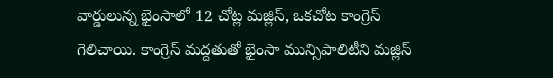వార్డులున్న భైంసాలో 12 చోట్ల మజ్లిస్, ఒకచోట కాంగ్రెస్ గెలిచాయి. కాంగ్రెస్ మద్దతుతో భైంసా మున్సిపాలిటీని మజ్లిస్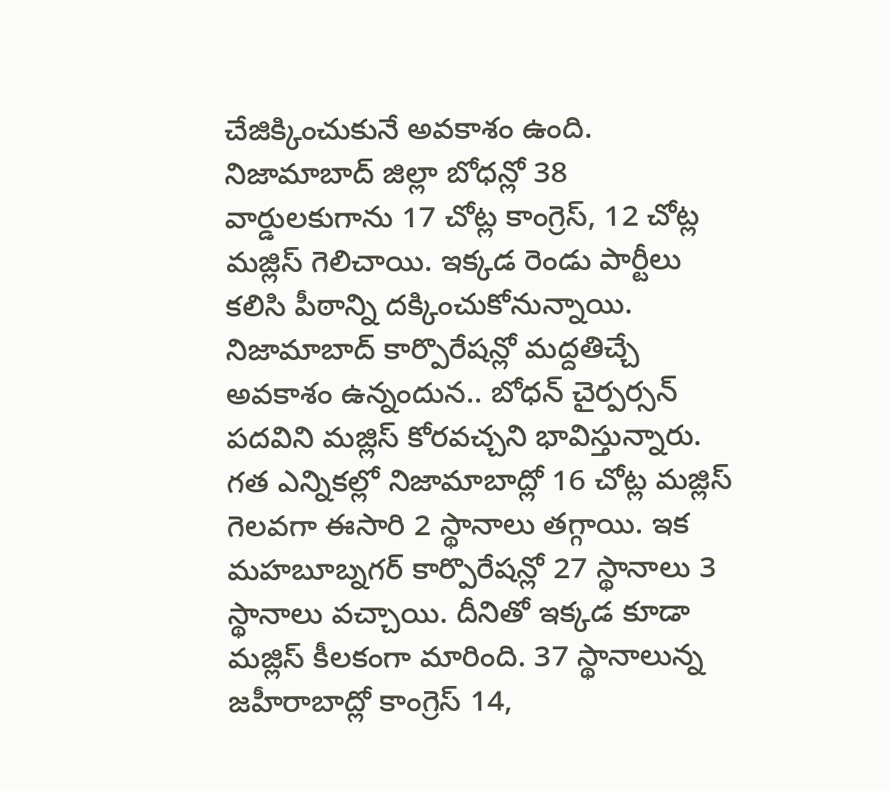చేజిక్కించుకునే అవకాశం ఉంది. నిజామాబాద్ జిల్లా బోధన్లో 38 వార్డులకుగాను 17 చోట్ల కాంగ్రెస్, 12 చోట్ల మజ్లిస్ గెలిచాయి. ఇక్కడ రెండు పార్టీలు కలిసి పీఠాన్ని దక్కించుకోనున్నాయి. నిజామాబాద్ కార్పొరేషన్లో మద్దతిచ్చే అవకాశం ఉన్నందున.. బోధన్ చైర్పర్సన్ పదవిని మజ్లిస్ కోరవచ్చని భావిస్తున్నారు. గత ఎన్నికల్లో నిజామాబాద్లో 16 చోట్ల మజ్లిస్ గెలవగా ఈసారి 2 స్థానాలు తగ్గాయి. ఇక మహబూబ్నగర్ కార్పొరేషన్లో 27 స్థానాలు 3 స్థానాలు వచ్చాయి. దీనితో ఇక్కడ కూడా మజ్లిస్ కీలకంగా మారింది. 37 స్థానాలున్న జహీరాబాద్లో కాంగ్రెస్ 14,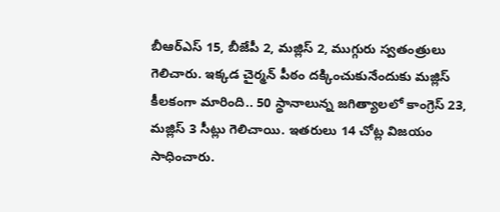బీఆర్ఎస్ 15, బీజేపీ 2, మజ్లిస్ 2, ముగ్గురు స్వతంత్రులు గెలిచారు. ఇక్కడ చైర్మన్ పీఠం దక్కించుకునేందుకు మజ్లిస్ కీలకంగా మారింది.. 50 స్థానాలున్న జగిత్యాలలో కాంగ్రెస్ 23, మజ్లిస్ 3 సీట్లు గెలిచాయి. ఇతరులు 14 చోట్ల విజయం సాధించారు.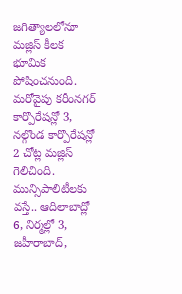జగిత్యాలలోనూ మజ్లిస్ కీలక భూమిక పోషించనుంది. మరోవైపు కరీంనగర్ కార్పొరేషన్లో 3, నల్గొండ కార్పొరేషన్లో 2 చోట్ల మజ్లిస్ గెలిచింది. మున్సిపాలిటీలకు వస్తే.. ఆదిలాబాద్లో 6, నిర్మల్లో 3, జహీరాబాద్,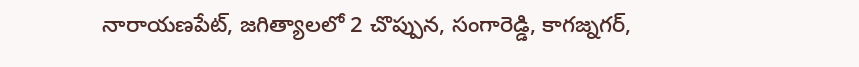నారాయణపేట్, జగిత్యాలలో 2 చొప్పున, సంగారెడ్డి, కాగజ్నగర్,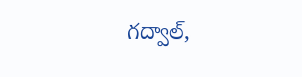గద్వాల్,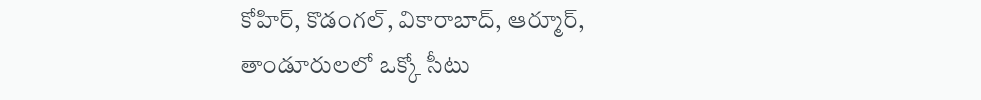కోహిర్, కొడంగల్, వికారాబాద్, ఆర్మూర్, తాండూరులలో ఒక్కో సీటు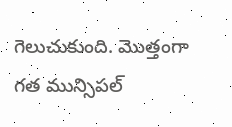గెలుచుకుంది. మొత్తంగా గత మున్సిపల్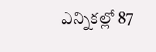ఎన్నికల్లో 87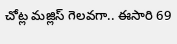చోట్ల మజ్లిస్ గెలవగా.. ఈసారి 69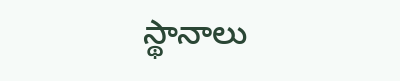స్థానాలు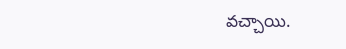వచ్చాయి.